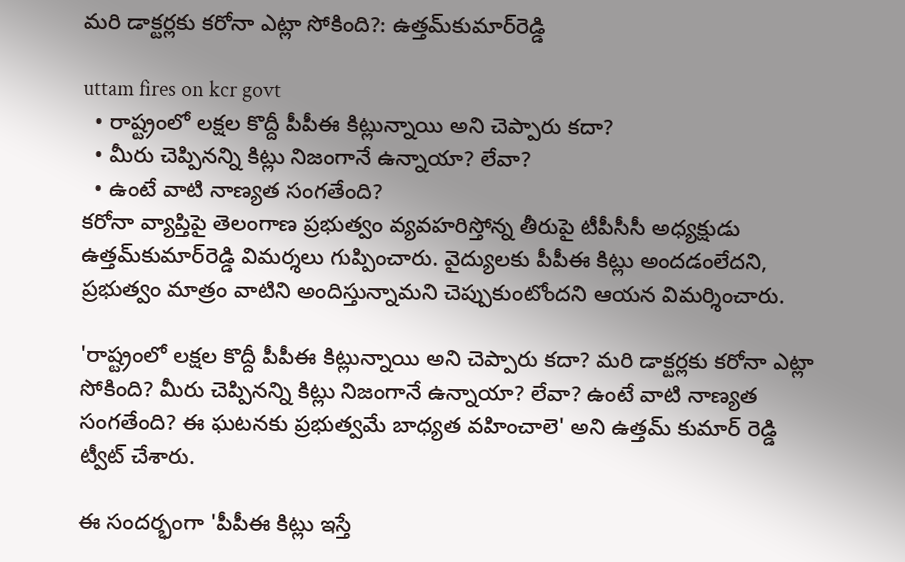మరి డాక్టర్లకు కరోనా ఎట్లా సోకింది?: ఉత్తమ్‌కుమార్‌రెడ్డి

uttam fires on kcr govt
  • రాష్ట్రంలో లక్షల కొద్దీ పీపీఈ కిట్లున్నాయి అని చెప్పారు కదా?
  • మీరు చెప్పినన్ని కిట్లు నిజంగానే ఉన్నాయా? లేవా?
  • ఉంటే వాటి నాణ్యత సంగతేంది?
కరోనా వ్యాప్తిపై తెలంగాణ ప్రభుత్వం వ్యవహరిస్తోన్న తీరుపై టీపీసీసీ అధ్యక్షుడు ఉత్తమ్‌కుమార్‌రెడ్డి విమర్శలు గుప్పించారు. వైద్యులకు పీపీఈ కిట్లు అందడంలేదని, ప్రభుత్వం మాత్రం వాటిని అందిస్తున్నామని చెప్పుకుంటోందని ఆయన విమర్శించారు.

'రాష్ట్రంలో లక్షల కొద్దీ పీపీఈ కిట్లున్నాయి అని చెప్పారు కదా? మరి డాక్టర్లకు కరోనా ఎట్లా సోకింది? మీరు చెప్పినన్ని కిట్లు నిజంగానే ఉన్నాయా? లేవా? ఉంటే వాటి నాణ్యత సంగతేంది? ఈ ఘటనకు ప్రభుత్వమే బాధ్యత వహించాలె' అని ఉత్తమ్‌ కుమార్‌ రెడ్డి ట్వీట్ చేశారు.

ఈ సందర్భంగా 'పీపీఈ కిట్లు ఇస్తే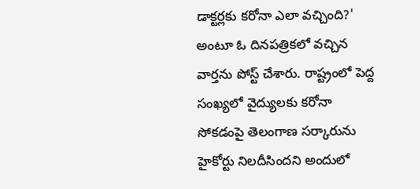డాక్టర్లకు కరోనా ఎలా వచ్చింది?' అంటూ ఓ దినపత్రికలో వచ్చిన వార్తను పోస్ట్ చేశారు. రాష్ట్రంలో పెద్ద సంఖ్యలో వైద్యులకు కరోనా సోకడంపై తెలంగాణ సర్కారును హైకోర్టు నిలదీసిందని అందులో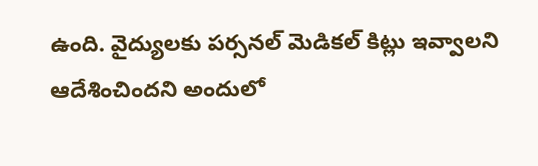ఉంది. వైద్యులకు పర్సనల్ మెడికల్ కిట్లు ఇవ్వాలని ఆదేశించిందని అందులో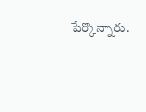పేర్కొన్నారు.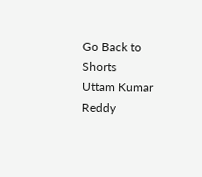Go Back to Shorts
Uttam Kumar Reddy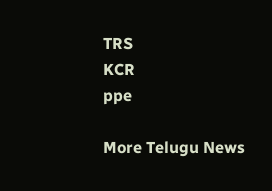TRS
KCR
ppe

More Telugu News